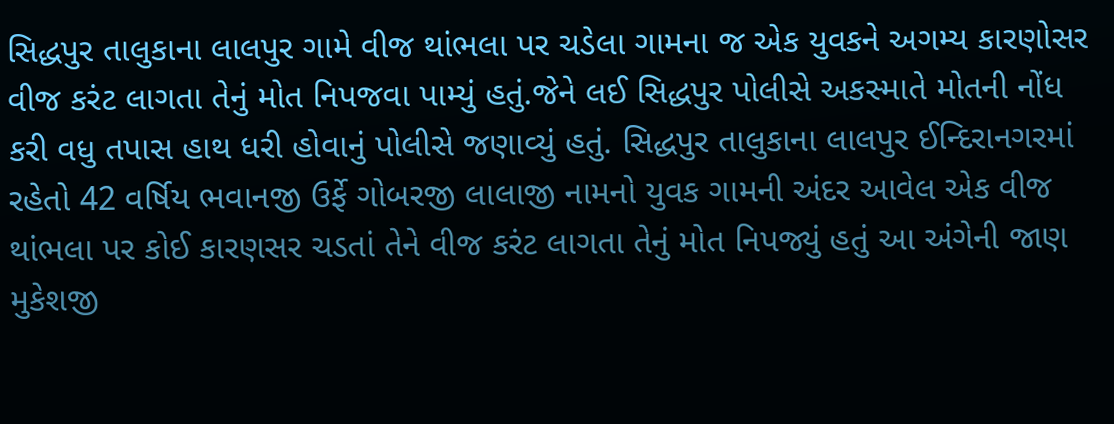સિદ્ધપુર તાલુકાના લાલપુર ગામે વીજ થાંભલા પર ચડેલા ગામના જ એક યુવકને અગમ્ય કારણોસર વીજ કરંટ લાગતા તેનું મોત નિપજવા પામ્યું હતું.જેને લઈ સિદ્ધપુર પોલીસે અકસ્માતે મોતની નોંધ કરી વધુ તપાસ હાથ ધરી હોવાનું પોલીસે જણાવ્યું હતું. સિદ્ધપુર તાલુકાના લાલપુર ઈન્દિરાનગરમાં રહેતો 42 વર્ષિય ભવાનજી ઉર્ફે ગોબરજી લાલાજી નામનો યુવક ગામની અંદર આવેલ એક વીજ થાંભલા પર કોઈ કારણસર ચડતાં તેને વીજ કરંટ લાગતા તેનું મોત નિપજ્યું હતું આ અંગેની જાણ મુકેશજી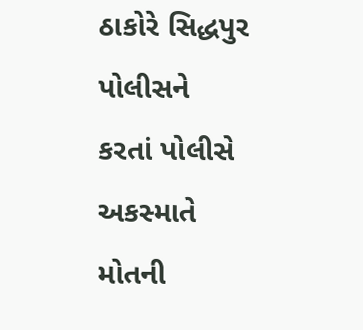ઠાકોરે સિદ્ધપુર પોલીસને કરતાં પોલીસે અકસ્માતે મોતની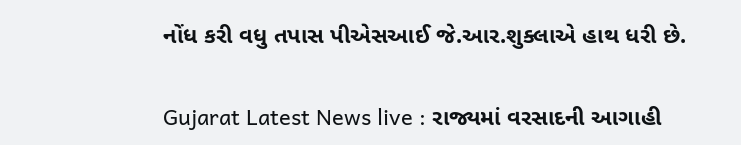નોંધ કરી વધુ તપાસ પીએસઆઈ જે.આર.શુક્લાએ હાથ ધરી છે.

Gujarat Latest News live : રાજ્યમાં વરસાદની આગાહી